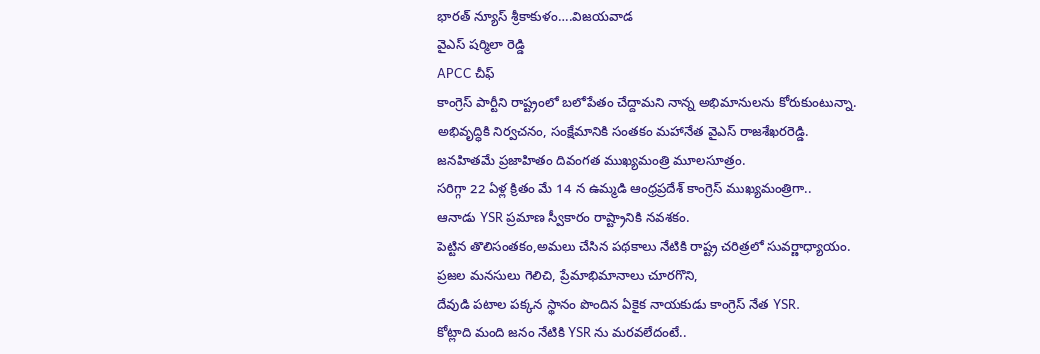భారత్ న్యూస్ శ్రీకాకుళం….విజయవాడ
వైఎస్ షర్మిలా రెడ్డి
APCC చీఫ్
కాంగ్రెస్ పార్టీని రాష్ట్రంలో బలోపేతం చేద్దామని నాన్న అభిమానులను కోరుకుంటున్నా.
అభివృద్ధికి నిర్వచనం, సంక్షేమానికి సంతకం మహానేత వైఎస్ రాజశేఖరరెడ్డి.
జనహితమే ప్రజాహితం దివంగత ముఖ్యమంత్రి మూలసూత్రం.
సరిగ్గా 22 ఏళ్ల క్రితం మే 14 న ఉమ్మడి ఆంధ్రప్రదేశ్ కాంగ్రెస్ ముఖ్యమంత్రిగా..
ఆనాడు YSR ప్రమాణ స్వీకారం రాష్ట్రానికి నవశకం.
పెట్టిన తొలిసంతకం,అమలు చేసిన పథకాలు నేటికి రాష్ట్ర చరిత్రలో సువర్ణాధ్యాయం.
ప్రజల మనసులు గెలిచి, ప్రేమాభిమానాలు చూరగొని,
దేవుడి పటాల పక్కన స్థానం పొందిన ఏకైక నాయకుడు కాంగ్రెస్ నేత YSR.
కోట్లాది మంది జనం నేటికి YSR ను మరవలేదంటే..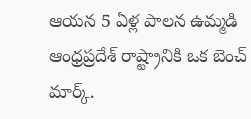ఆయన 5 ఏళ్ల పాలన ఉమ్మడి ఆంధ్రప్రదేశ్ రాష్ట్రానికి ఒక బెంచ్ మార్క్.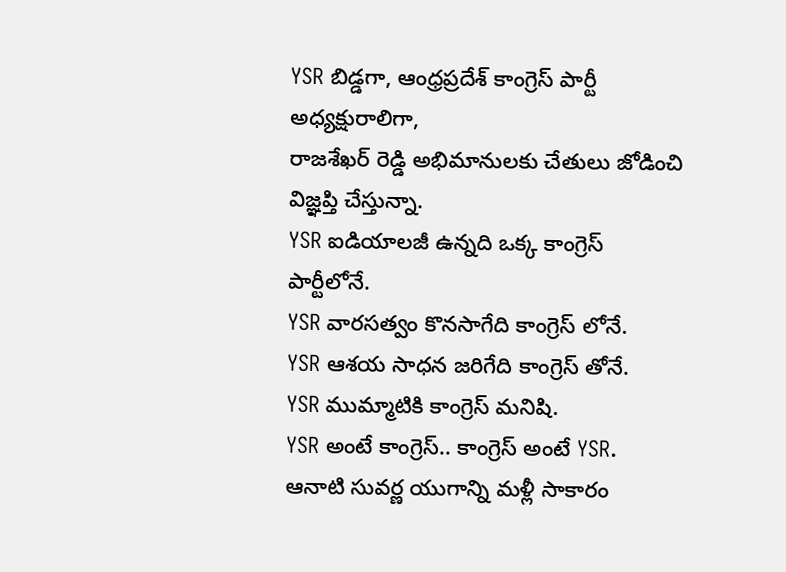YSR బిడ్డగా, ఆంధ్రప్రదేశ్ కాంగ్రెస్ పార్టీ అధ్యక్షురాలిగా,
రాజశేఖర్ రెడ్డి అభిమానులకు చేతులు జోడించి విజ్ఞప్తి చేస్తున్నా.
YSR ఐడియాలజీ ఉన్నది ఒక్క కాంగ్రెస్ పార్టీలోనే.
YSR వారసత్వం కొనసాగేది కాంగ్రెస్ లోనే.
YSR ఆశయ సాధన జరిగేది కాంగ్రెస్ తోనే.
YSR ముమ్మాటికి కాంగ్రెస్ మనిషి.
YSR అంటే కాంగ్రెస్.. కాంగ్రెస్ అంటే YSR.
ఆనాటి సువర్ణ యుగాన్ని మళ్లీ సాకారం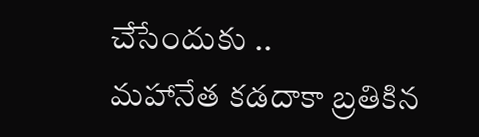చేసేందుకు ..
మహానేత కడదాకా బ్రతికిన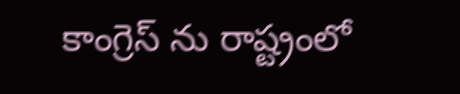కాంగ్రెస్ ను రాష్ట్రంలో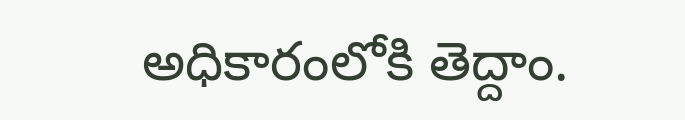అధికారంలోకి తెద్దాం.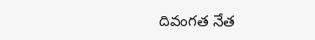దివంగత నేత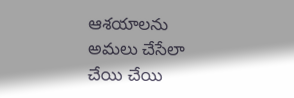ఆశయాలను అమలు చేసేలా చేయి చేయి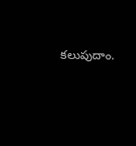కలుపుదాం.